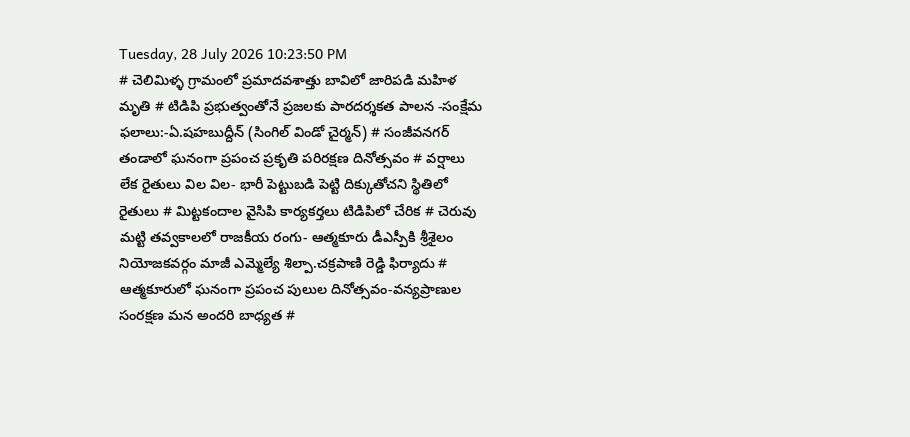Tuesday, 28 July 2026 10:23:50 PM
# చెలిమిళ్ళ గ్రామంలో ప్రమాదవశాత్తు బావిలో జారిపడి మహిళ మృతి # టిడిపి ప్రభుత్వంతోనే ప్రజలకు పారదర్శకత పాలన -సంక్షేమ ఫలాలు:-ఏ.షహబుద్దీన్ (సింగిల్ విండో చైర్మన్) # సంజీవనగర్ తండాలో ఘనంగా ప్రపంచ ప్రకృతి పరిరక్షణ దినోత్సవం # వర్షాలు లేక రైతులు విల విల- భారీ పెట్టుబడి పెట్టి దిక్కుతోచని స్థితిలో రైతులు # మిట్టకందాల వైసిపి కార్యకర్తలు టిడిపిలో చేరిక # చెరువు మట్టి తవ్వకాలలో రాజకీయ రంగు- ఆత్మకూరు డీఎస్పీకి శ్రీశైలం నియోజకవర్గం మాజీ ఎమ్మెల్యే శిల్పా.చక్రపాణి రెడ్డి ఫిర్యాదు # ఆత్మకూరులో ఘనంగా ప్రపంచ పులుల దినోత్సవం-వన్యప్రాణుల సంరక్షణ మన అందరి బాధ్యత #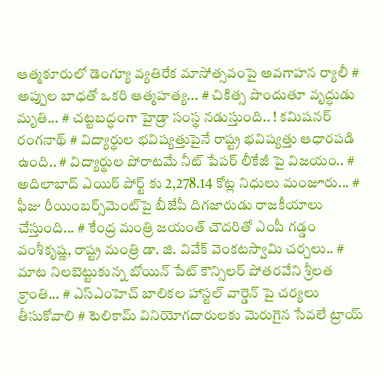ఆత్మకూరులో డెంగ్యూ వ్యతిరేక మాసోత్సవంపై అవగాహన ర్యాలీ # అప్పుల బాధతో ఒకరి ఆత్మహత్య... # చికిత్స పొందుతూ వృద్ధుడు మృతి... # చట్టబద్ధంగా హైడ్రా సంస్థ నడుస్తుంది.. ! కమిషనర్ రంగనాథ్‌ # విద్యార్థుల భవిష్యత్తుపైనే రాష్ట్ర భవిష్యత్తు ఆధారపడి ఉంది.. # విద్యార్థుల పోరాటమే నీట్ పేపర్ లీకేజీ పై విజయం.. # అదిలాబాద్ ఎయిర్ పోర్ట్ కు 2,278.14 కోట్ల నిధులు మంజూరు... # ఫీజు రీయింబర్స్‌‌‌‌‌‌‌‌మెంట్‌‌‌‌‌‌‌‌పై బీజేపీ దిగజారుడు రాజకీయాలు చేస్తుంది... # కేంద్ర మంత్రి జయంత్ చౌదరితో ఎంపీ గడ్డం వంశీకృష్ణ, రాష్ట్ర మంత్రి డా. జి. వివేక్ వెంకటస్వామి చర్చలు.. # మాట నిలబెట్టుకున్న బోయిన్ పేట్ కౌన్సిలర్ పోతరవేని శ్రీలత క్రాంతి... # ఎస్ఎంహెచ్ బాలికల హాస్టల్ వార్డెన్ పై చర్యలు తీసుకోవాలి # టెలికామ్ వినియోగదారులకు మెరుగైన సేవలే ట్రాయ్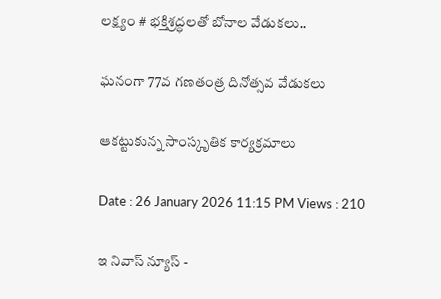లక్ష్యం # భక్తిశ్రద్ధలతో బోనాల వేడుకలు..

ఘనంగా 77వ గణతంత్ర దినోత్సవ వేడుకలు

ఆకట్టుకున్న సాంస్కృతిక కార్యక్రమాలు

Date : 26 January 2026 11:15 PM Views : 210

ఇ నివాస్ న్యూస్ -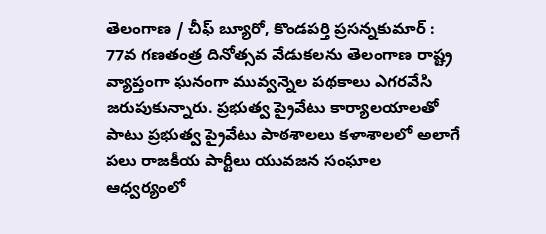తెలంగాణ / చీఫ్ బ్యూరో, కొండపర్తి ప్రసన్నకుమార్ : 77వ గణతంత్ర దినోత్సవ వేడుకలను తెలంగాణ రాష్ట్ర వ్యాప్తంగా ఘనంగా మువ్వన్నెల పథకాలు ఎగరవేసి జరుపుకున్నారు. ప్రభుత్వ ప్రైవేటు కార్యాలయాలతో పాటు ప్రభుత్వ ప్రైవేటు పాఠశాలలు కళాశాలలో అలాగే పలు రాజకీయ పార్టీలు యువజన సంఘాల ఆధ్వర్యంలో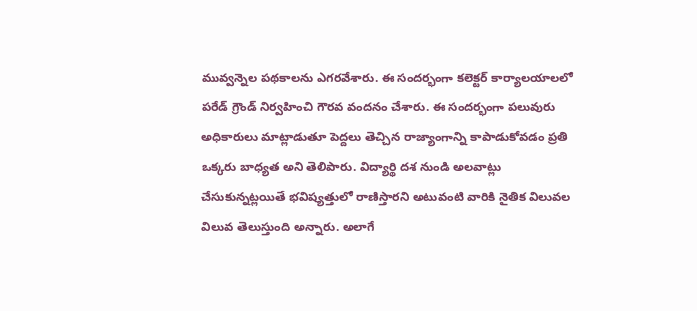మువ్వన్నెల పథకాలను ఎగరవేశారు. ఈ సందర్భంగా కలెక్టర్ కార్యాలయాలలో పరేడ్ గ్రౌండ్ నిర్వహించి గౌరవ వందనం చేశారు. ఈ సందర్భంగా పలువురు అధికారులు మాట్లాడుతూ పెద్దలు తెచ్చిన రాజ్యాంగాన్ని కాపాడుకోవడం ప్రతి ఒక్కరు బాధ్యత అని తెలిపారు. విద్యార్థి దశ నుండి అలవాట్లు చేసుకున్నట్లయితే భవిష్యత్తులో రాణిస్తారని అటువంటి వారికి నైతిక విలువల విలువ తెలుస్తుంది అన్నారు. అలాగే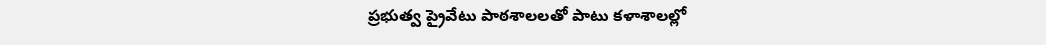ప్రభుత్వ ప్రైవేటు పాఠశాలలతో పాటు కళాశాలల్లో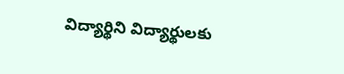విద్యార్థిని విద్యార్థులకు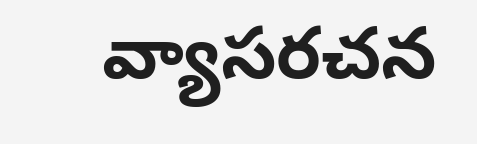వ్యాసరచన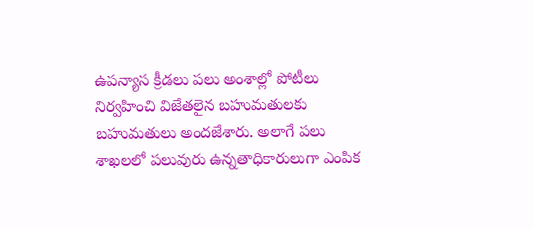ఉపన్యాస క్రీడలు పలు అంశాల్లో పోటీలు నిర్వహించి విజేతలైన బహుమతులకు బహుమతులు అందజేశారు. అలాగే పలు శాఖలలో పలువురు ఉన్నతాధికారులుగా ఎంపిక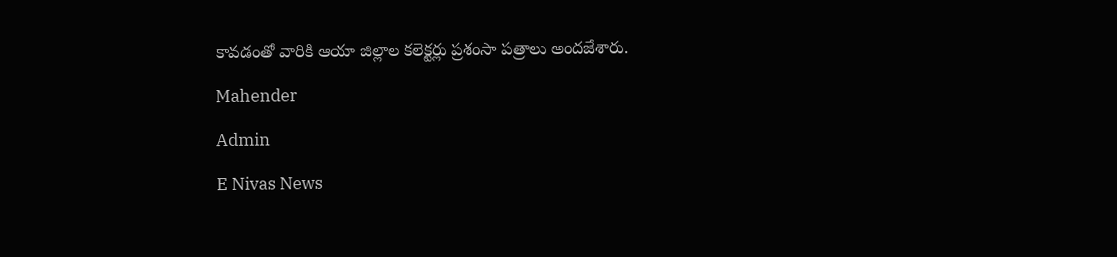కావడంతో వారికి ఆయా జిల్లాల కలెక్టర్లు ప్రశంసా పత్రాలు అందజేశారు.

Mahender

Admin

E Nivas News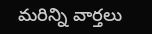మరిన్ని వార్తలు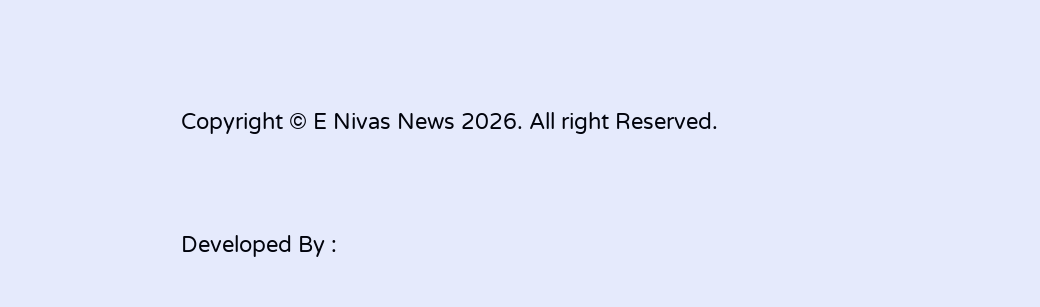Copyright © E Nivas News 2026. All right Reserved.



Developed By :